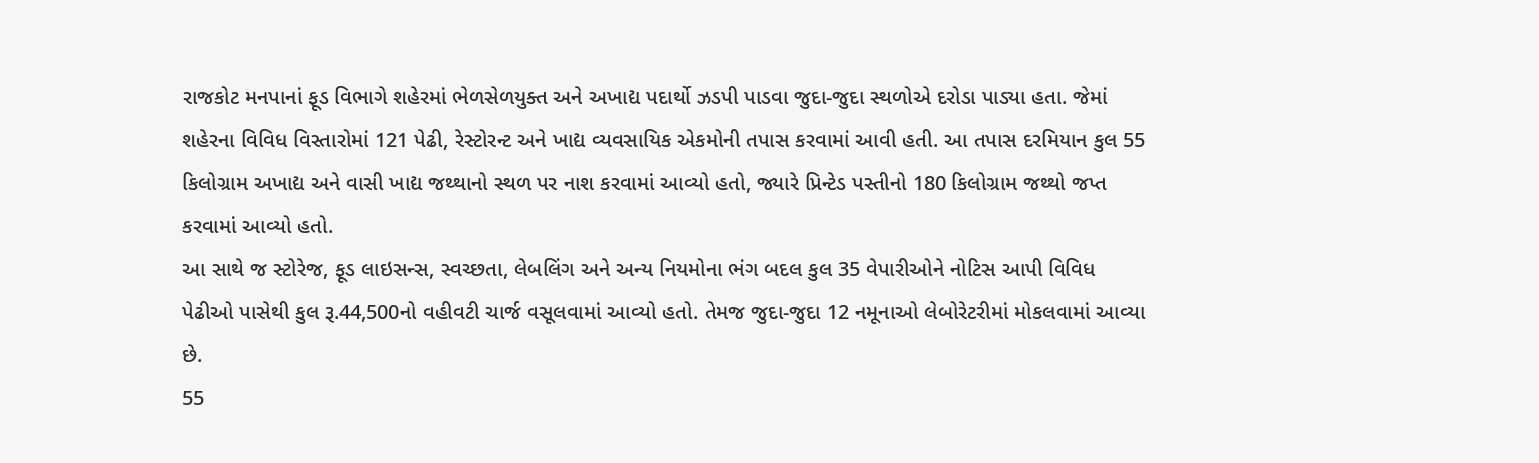રાજકોટ મનપાનાં ફૂડ વિભાગે શહેરમાં ભેળસેળયુક્ત અને અખાદ્ય પદાર્થો ઝડપી પાડવા જુદા-જુદા સ્થળોએ દરોડા પાડ્યા હતા. જેમાં શહેરના વિવિધ વિસ્તારોમાં 121 પેઢી, રેસ્ટોરન્ટ અને ખાદ્ય વ્યવસાયિક એકમોની તપાસ કરવામાં આવી હતી. આ તપાસ દરમિયાન કુલ 55 કિલોગ્રામ અખાદ્ય અને વાસી ખાદ્ય જથ્થાનો સ્થળ પર નાશ કરવામાં આવ્યો હતો, જ્યારે પ્રિન્ટેડ પસ્તીનો 180 કિલોગ્રામ જથ્થો જપ્ત કરવામાં આવ્યો હતો.
આ સાથે જ સ્ટોરેજ, ફૂડ લાઇસન્સ, સ્વચ્છતા, લેબલિંગ અને અન્ય નિયમોના ભંગ બદલ કુલ 35 વેપારીઓને નોટિસ આપી વિવિધ પેઢીઓ પાસેથી કુલ રૂ.44,500નો વહીવટી ચાર્જ વસૂલવામાં આવ્યો હતો. તેમજ જુદા-જુદા 12 નમૂનાઓ લેબોરેટરીમાં મોકલવામાં આવ્યા છે.
55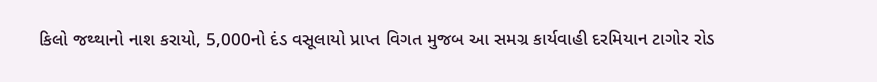કિલો જથ્થાનો નાશ કરાયો, 5,000નો દંડ વસૂલાયો પ્રાપ્ત વિગત મુજબ આ સમગ્ર કાર્યવાહી દરમિયાન ટાગોર રોડ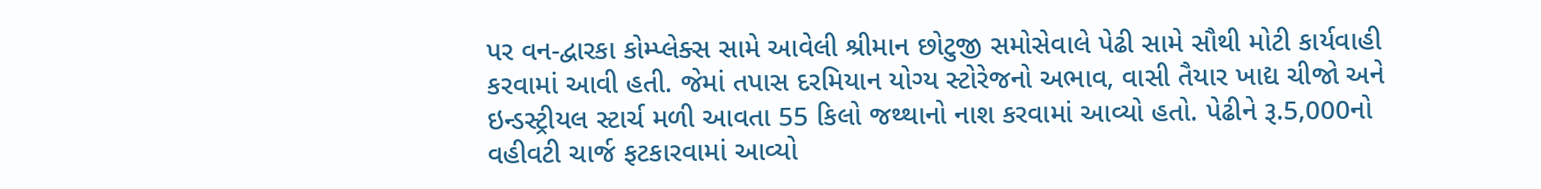પર વન-દ્વારકા કોમ્પ્લેક્સ સામે આવેલી શ્રીમાન છોટુજી સમોસેવાલે પેઢી સામે સૌથી મોટી કાર્યવાહી કરવામાં આવી હતી. જેમાં તપાસ દરમિયાન યોગ્ય સ્ટોરેજનો અભાવ, વાસી તૈયાર ખાદ્ય ચીજો અને ઇન્ડસ્ટ્રીયલ સ્ટાર્ચ મળી આવતા 55 કિલો જથ્થાનો નાશ કરવામાં આવ્યો હતો. પેઢીને રૂ.5,000નો વહીવટી ચાર્જ ફટકારવામાં આવ્યો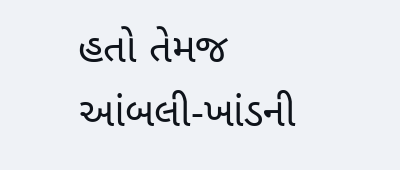હતો તેમજ આંબલી-ખાંડની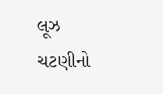લૂઝ ચટણીનો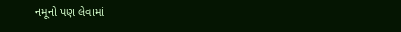નમૂનો પણ લેવામાં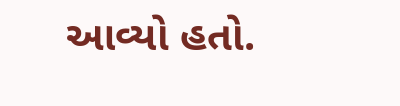આવ્યો હતો.